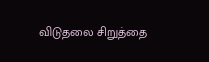விடுதலை சிறுத்தை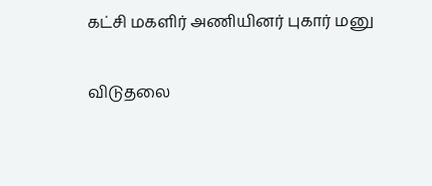கட்சி மகளிர் அணியினர் புகார் மனு

விடுதலை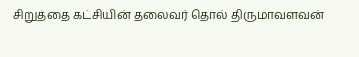சிறுத்தை கட்சியின் தலைவர் தொல் திருமாவளவன்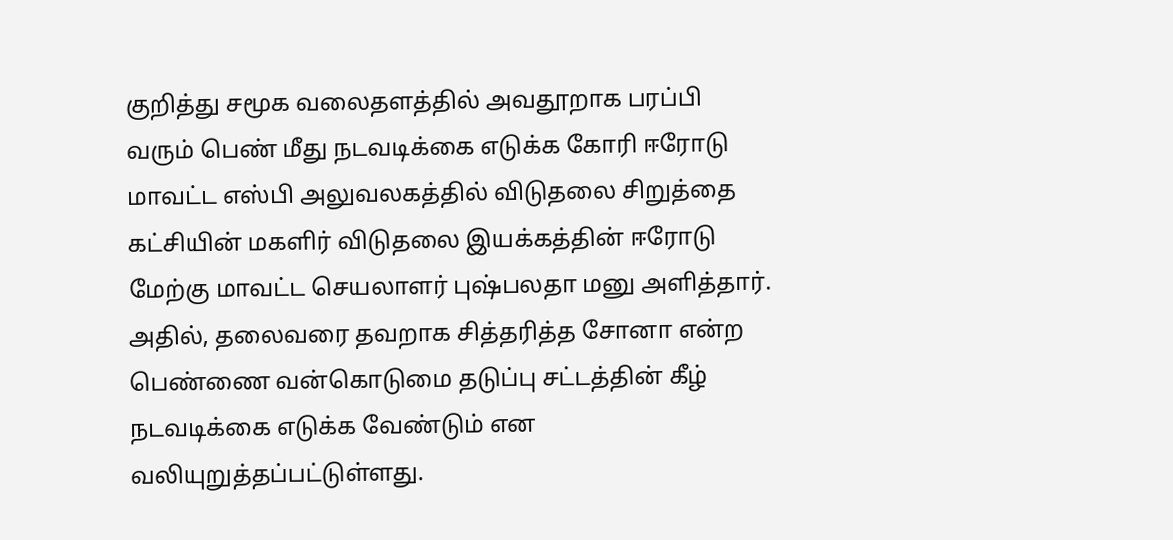குறித்து சமூக வலைதளத்தில் அவதூறாக பரப்பி வரும் பெண் மீது நடவடிக்கை எடுக்க கோரி ஈரோடு மாவட்ட எஸ்பி அலுவலகத்தில் விடுதலை சிறுத்தை கட்சியின் மகளிர் விடுதலை இயக்கத்தின் ஈரோடு மேற்கு மாவட்ட செயலாளர் புஷ்பலதா மனு அளித்தார். அதில், தலைவரை தவறாக சித்தரித்த சோனா என்ற பெண்ணை வன்கொடுமை தடுப்பு சட்டத்தின் கீழ் நடவடிக்கை எடுக்க வேண்டும் என வலியுறுத்தப்பட்டுள்ளது.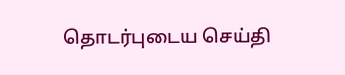தொடர்புடைய செய்தி